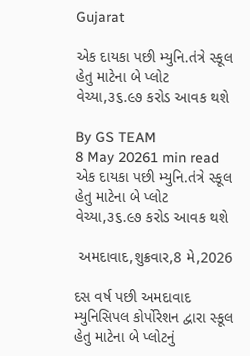Gujarat

એક દાયકા પછી મ્યુનિ.તંત્રે સ્કૂલ હેતુ માટેના બે પ્લોટ વેચ્યા,૩૬.૯૭ કરોડ આવક થશે

By GS TEAM
8 May 20261 min read
એક દાયકા પછી મ્યુનિ.તંત્રે સ્કૂલ હેતુ માટેના બે પ્લોટ વેચ્યા,૩૬.૯૭ કરોડ આવક થશે

 અમદાવાદ,શુક્રવાર,8 મે,2026

દસ વર્ષ પછી અમદાવાદ મ્યુનિસિપલ કોર્પોરેશન દ્વારા સ્કૂલ હેતુ માટેના બે પ્લોટનું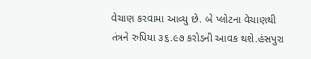વેચાણ કરવામા આવ્યુ છે. બે પ્લોટના વેચાણથી તંત્રને રુપિયા ૩૬.૯૭ કરોડની આવક થશે.હંસપુરા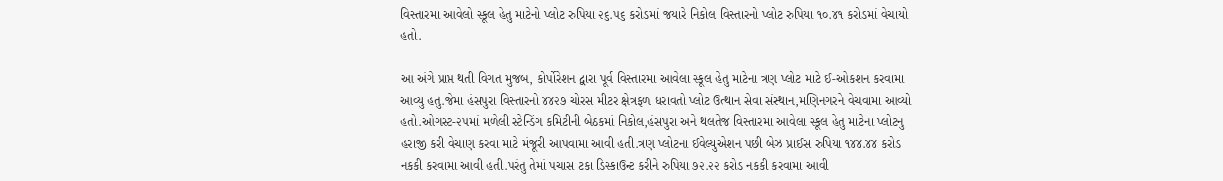વિસ્તારમા આવેલો સ્કૂલ હેતુ માટેનો પ્લોટ રુપિયા ૨૬.૫૬ કરોડમાં જયારે નિકોલ વિસ્તારનો પ્લોટ રુપિયા ૧૦.૪૧ કરોડમાં વેચાયો હતો.

આ અંગે પ્રાપ્ત થતી વિગત મુજબ, કોર્પોરેશન દ્વારા પૂર્વ વિસ્તારમા આવેલા સ્કૂલ હેતુ માટેના ત્રણ પ્લોટ માટે ઈ-ઓકશન કરવામા આવ્યુ હતુ.જેમા હંસપુરા વિસ્તારનો ૪૪૨૭ ચોરસ મીટર ક્ષેત્રફળ ધરાવતો પ્લોટ ઉત્થાન સેવા સંસ્થાન,મણિનગરને વેચવામા આવ્યો હતો.ઓગસ્ટ-૨૫માં મળેલી સ્ટેન્ડિંગ કમિટીની બેઠકમાં નિકોલ,હંસપુરા અને થલતેજ વિસ્તારમા આવેલા સ્કૂલ હેતુ માટેના પ્લોટનુ હરાજી કરી વેચાણ કરવા માટે મંજૂરી આપવામા આવી હતી.ત્રણ પ્લોટના ઈવેલ્યુએશન પછી બેઝ પ્રાઈસ રુપિયા ૧૪૪.૪૪ કરોડ નકકી કરવામા આવી હતી.પરંતુ તેમાં પચાસ ટકા ડિસ્કાઉન્ટ કરીને રુપિયા ૭૨.૨૨ કરોડ નકકી કરવામા આવી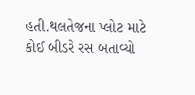હતી.થલતેજના પ્લોટ માટે કોઈ બીડરે રસ બતાવ્યો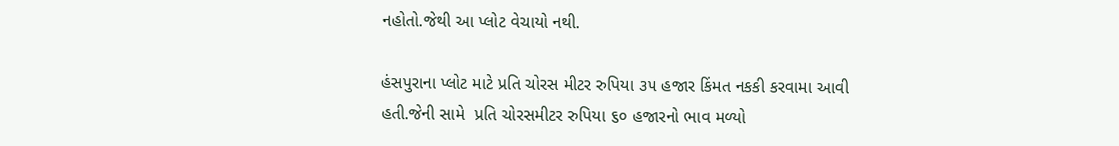નહોતો.જેથી આ પ્લોટ વેચાયો નથી.

હંસપુરાના પ્લોટ માટે પ્રતિ ચોરસ મીટર રુપિયા ૩૫ હજાર કિંમત નકકી કરવામા આવી હતી.જેની સામે  પ્રતિ ચોરસમીટર રુપિયા ૬૦ હજારનો ભાવ મળ્યો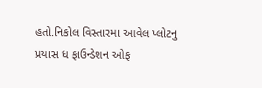હતો.નિકોલ વિસ્તારમા આવેલ પ્લોટનુ પ્રયાસ ધ ફાઉન્ડેશન ઓફ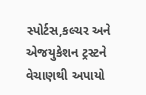સ્પોર્ટસ,કલ્ચર અને એજયુકેશન ટ્રસ્ટને વેચાણથી અપાયો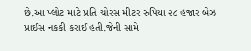છે.આ પ્લોટ માટે પ્રતિ ચોરસ મીટર રુપિયા ૨૮ હજાર બેઝ પ્રાઈસ નકકી કરાઈ હતી.જેની સામે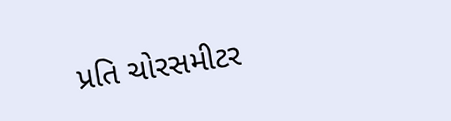પ્રતિ ચોરસમીટર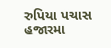રુપિયા પચાસ હજારમા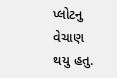પ્લોટનુ વેચાણ થયુ હતુ.